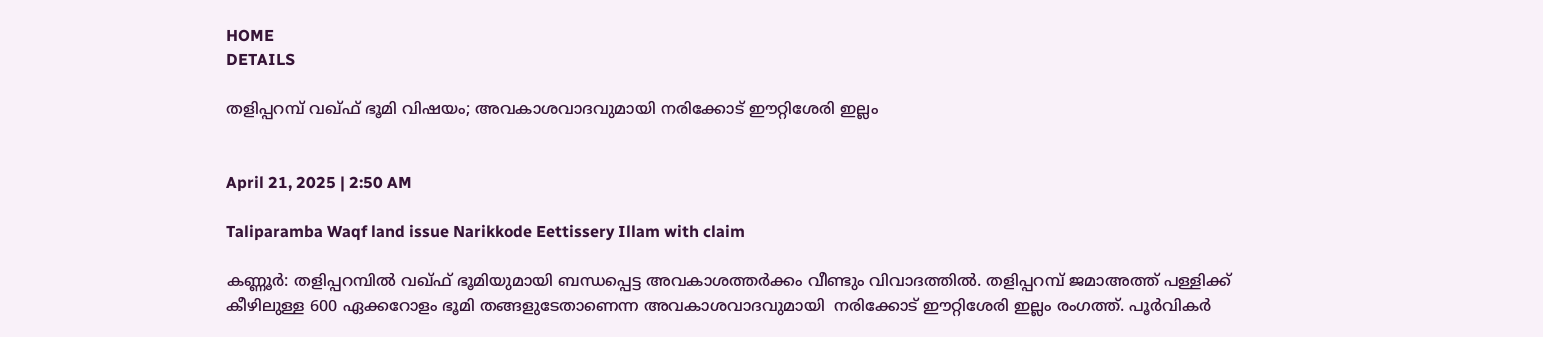HOME
DETAILS

തളിപ്പറമ്പ് വഖ്ഫ് ഭൂമി വിഷയം; അവകാശവാദവുമായി നരിക്കോട് ഈറ്റിശേരി ഇല്ലം


April 21, 2025 | 2:50 AM

Taliparamba Waqf land issue Narikkode Eettissery Illam with claim

കണ്ണൂർ: തളിപ്പറമ്പിൽ വഖ്ഫ് ഭൂമിയുമായി ബന്ധപ്പെട്ട അവകാശത്തർക്കം വീണ്ടും വിവാദത്തിൽ. തളിപ്പറമ്പ് ജമാഅത്ത് പള്ളിക്ക് കീഴിലുള്ള 600 ഏക്കറോളം ഭൂമി തങ്ങളുടേതാണെന്ന അവകാശവാദവുമായി  നരിക്കോട് ഈറ്റിശേരി ഇല്ലം രംഗത്ത്. പൂർവികർ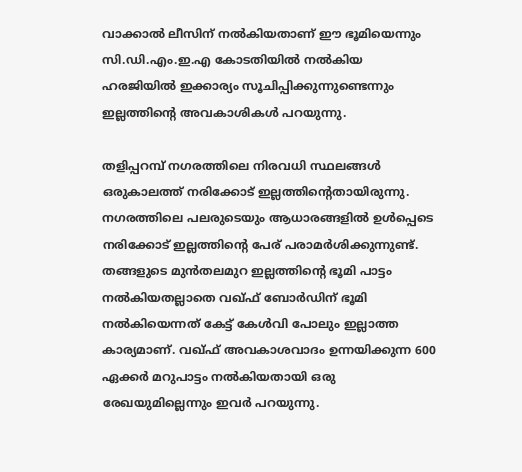വാക്കാൽ ലീസിന് നൽകിയതാണ് ഈ ഭൂമിയെന്നും സി.ഡി.എം.ഇ.എ കോടതിയിൽ നൽകിയ ഹരജിയിൽ ഇക്കാര്യം സൂചിപ്പിക്കുന്നുണ്ടെന്നും ഇല്ലത്തിന്റെ അവകാശികൾ പറയുന്നു.

തളിപ്പറമ്പ് നഗരത്തിലെ നിരവധി സ്ഥലങ്ങൾ ഒരുകാലത്ത് നരിക്കോട് ഇല്ലത്തിന്റെതായിരുന്നു. നഗരത്തിലെ പലരുടെയും ആധാരങ്ങളിൽ ഉൾപ്പെടെ നരിക്കോട് ഇല്ലത്തിന്റെ പേര് പരാമർശിക്കുന്നുണ്ട്. തങ്ങളുടെ മുൻതലമുറ ഇല്ലത്തിന്റെ ഭൂമി പാട്ടം നൽകിയതല്ലാതെ വഖ്ഫ് ബോർഡിന് ഭൂമി നൽകിയെന്നത് കേട്ട് കേൾവി പോലും ഇല്ലാത്ത കാര്യമാണ്. വഖ്ഫ് അവകാശവാദം ഉന്നയിക്കുന്ന 600 ഏക്കർ മറുപാട്ടം നൽകിയതായി ഒരു രേഖയുമില്ലെന്നും ഇവർ പറയുന്നു.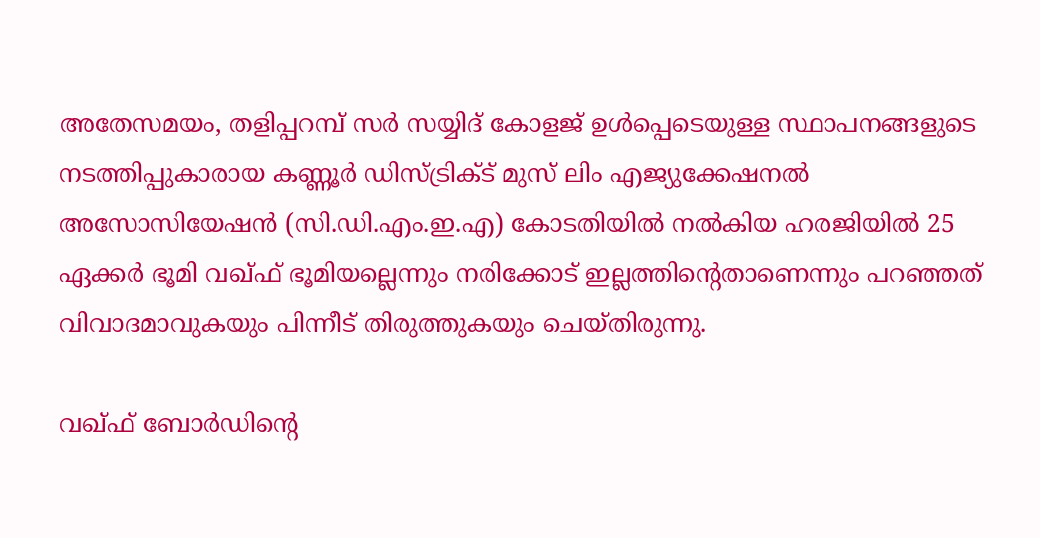അതേസമയം, തളിപ്പറമ്പ് സർ സയ്യിദ് കോളജ് ഉൾപ്പെടെയുള്ള സ്ഥാപനങ്ങളുടെ നടത്തിപ്പുകാരായ കണ്ണൂർ ഡിസ്ട്രിക്ട് മുസ് ലിം എജ്യുക്കേഷനൽ അസോസിയേഷൻ (സി.ഡി.എം.ഇ.എ) കോടതിയിൽ നൽകിയ ഹരജിയിൽ 25 ഏക്കർ ഭൂമി വഖ്ഫ് ഭൂമിയല്ലെന്നും നരിക്കോട് ഇല്ലത്തിന്റെതാണെന്നും പറഞ്ഞത് വിവാദമാവുകയും പിന്നീട് തിരുത്തുകയും ചെയ്തിരുന്നു.

വഖ്ഫ് ബോർഡിന്റെ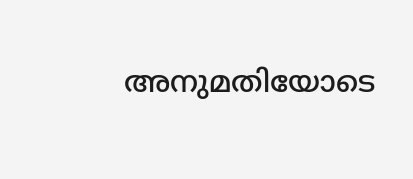അനുമതിയോടെ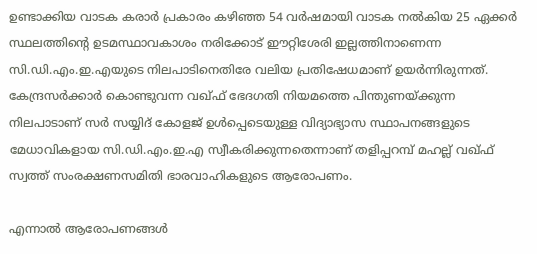ഉണ്ടാക്കിയ വാടക കരാർ പ്രകാരം കഴിഞ്ഞ 54 വർഷമായി വാടക നൽകിയ 25 ഏക്കർ സ്ഥലത്തിന്റെ ഉടമസ്ഥാവകാശം നരിക്കോട് ഈറ്റിശേരി ഇല്ലത്തിനാണെന്ന സി.ഡി.എം.ഇ.എയുടെ നിലപാടിനെതിരേ വലിയ പ്രതിഷേധമാണ് ഉയർന്നിരുന്നത്. കേന്ദ്രസർക്കാർ കൊണ്ടുവന്ന വഖ്ഫ് ഭേദഗതി നിയമത്തെ പിന്തുണയ്ക്കുന്ന നിലപാടാണ് സർ സയ്യിദ് കോളജ് ഉൾപ്പെടെയുള്ള വിദ്യാഭ്യാസ സ്ഥാപനങ്ങളുടെ മേധാവികളായ സി.ഡി.എം.ഇ.എ സ്വീകരിക്കുന്നതെന്നാണ് തളിപ്പറമ്പ് മഹല്ല് വഖ്ഫ് സ്വത്ത് സംരക്ഷണസമിതി ഭാരവാഹികളുടെ ആരോപണം.

എന്നാൽ ആരോപണങ്ങൾ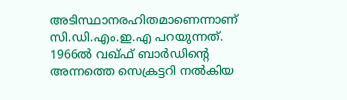അടിസ്ഥാനരഹിതമാണെന്നാണ് സി.ഡി.എം.ഇ.എ പറയുന്നത്.   1966ൽ വഖ്ഫ് ബാർഡിന്റെ അന്നത്തെ സെക്രട്ടറി നൽകിയ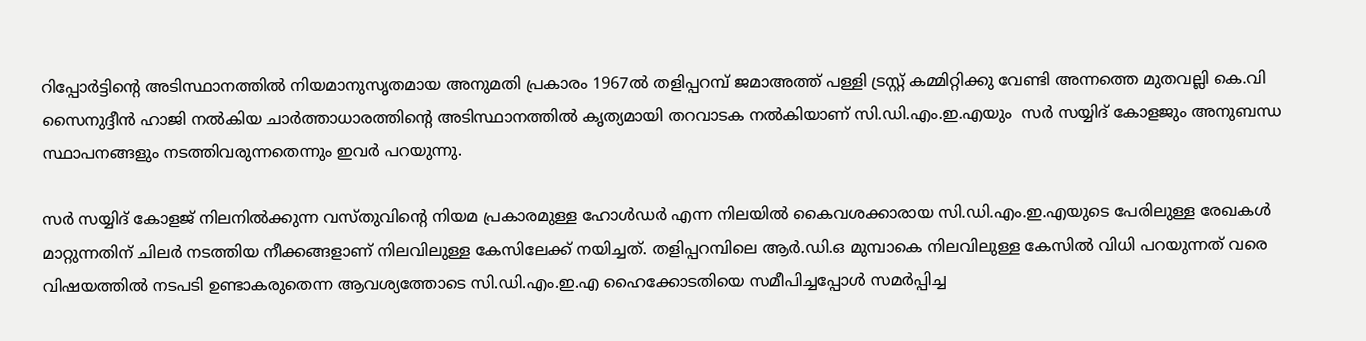റിപ്പോർട്ടിന്റെ അടിസ്ഥാനത്തിൽ നിയമാനുസൃതമായ അനുമതി പ്രകാരം 1967ൽ തളിപ്പറമ്പ് ജമാഅത്ത് പള്ളി ട്രസ്റ്റ് കമ്മിറ്റിക്കു വേണ്ടി അന്നത്തെ മുതവല്ലി കെ.വി സൈനുദ്ദീൻ ഹാജി നൽകിയ ചാർത്താധാരത്തിന്റെ അടിസ്ഥാനത്തിൽ കൃത്യമായി തറവാടക നൽകിയാണ് സി.ഡി.എം.ഇ.എയും  സർ സയ്യിദ് കോളജും അനുബന്ധ സ്ഥാപനങ്ങളും നടത്തിവരുന്നതെന്നും ഇവർ പറയുന്നു.

സർ സയ്യിദ് കോളജ് നിലനിൽക്കുന്ന വസ്തുവിന്റെ നിയമ പ്രകാരമുള്ള ഹോൾഡർ എന്ന നിലയിൽ കൈവശക്കാരായ സി.ഡി.എം.ഇ.എയുടെ പേരിലുള്ള രേഖകൾ  മാറ്റുന്നതിന് ചിലർ നടത്തിയ നീക്കങ്ങളാണ് നിലവിലുള്ള കേസിലേക്ക് നയിച്ചത്. തളിപ്പറമ്പിലെ ആർ.ഡി.ഒ മുമ്പാകെ നിലവിലുള്ള കേസിൽ വിധി പറയുന്നത് വരെ  വിഷയത്തിൽ നടപടി ഉണ്ടാകരുതെന്ന ആവശ്യത്തോടെ സി.ഡി.എം.ഇ.എ ഹൈക്കോടതിയെ സമീപിച്ചപ്പോൾ സമർപ്പിച്ച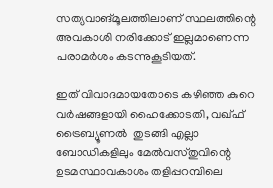സത്യവാങ്മൂലത്തിലാണ് സ്ഥലത്തിന്റെ അവകാശി നരിക്കോട് ഇല്ലമാണെന്ന പരാമർശം കടന്നുകൂടിയത്.

ഇത് വിവാദമായതോടെ കഴിഞ്ഞ കുറെ വർഷങ്ങളായി ഹൈക്കോടതി, വഖ്ഫ് ട്രൈബ്യൂണൽ  തുടങ്ങി എല്ലാ ബോഡികളിലും മേൽവസ്തുവിന്റെ ഉടമസ്ഥാവകാശം തളിപ്പറമ്പിലെ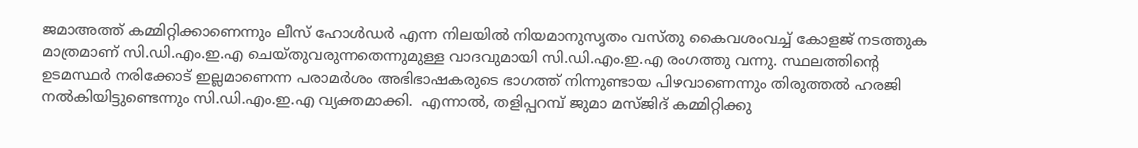ജമാഅത്ത് കമ്മിറ്റിക്കാണെന്നും ലീസ് ഹോൾഡർ എന്ന നിലയിൽ നിയമാനുസൃതം വസ്തു കൈവശംവച്ച് കോളജ് നടത്തുക മാത്രമാണ് സി.ഡി.എം.ഇ.എ ചെയ്തുവരുന്നതെന്നുമുള്ള വാദവുമായി സി.ഡി.എം.ഇ.എ രംഗത്തു വന്നു. സ്ഥലത്തിന്റെ ഉടമസ്ഥർ നരിക്കോട് ഇല്ലമാണെന്ന പരാമർശം അഭിഭാഷകരുടെ ഭാഗത്ത് നിന്നുണ്ടായ പിഴവാണെന്നും തിരുത്തൽ ഹരജി നൽകിയിട്ടുണ്ടെന്നും സി.ഡി.എം.ഇ.എ വ്യക്തമാക്കി.  എന്നാൽ, തളിപ്പറമ്പ് ജുമാ മസ്ജിദ് കമ്മിറ്റിക്കു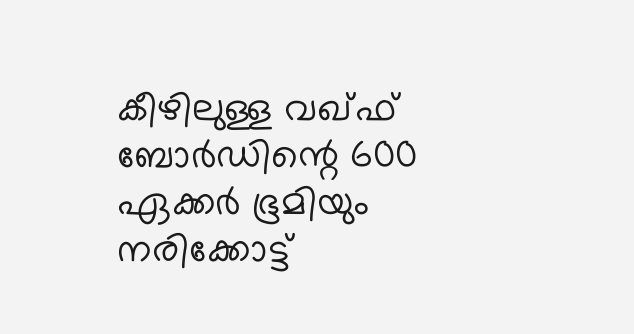കീഴിലുള്ള വഖ്ഫ് ബോർഡിന്റെ 600 ഏക്കർ ഭൂമിയും നരിക്കോട്ട്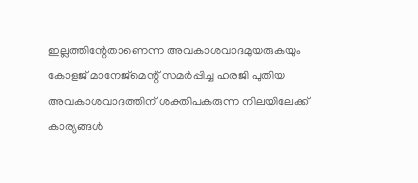ഇല്ലത്തിന്റേതാണെന്ന അവകാശവാദമുയരുകയും കോളജ് മാനേജ്മെന്റ് സമർപ്പിച്ച ഹരജി പുതിയ അവകാശവാദത്തിന് ശക്തിപകരുന്ന നിലയിലേക്ക് കാര്യങ്ങൾ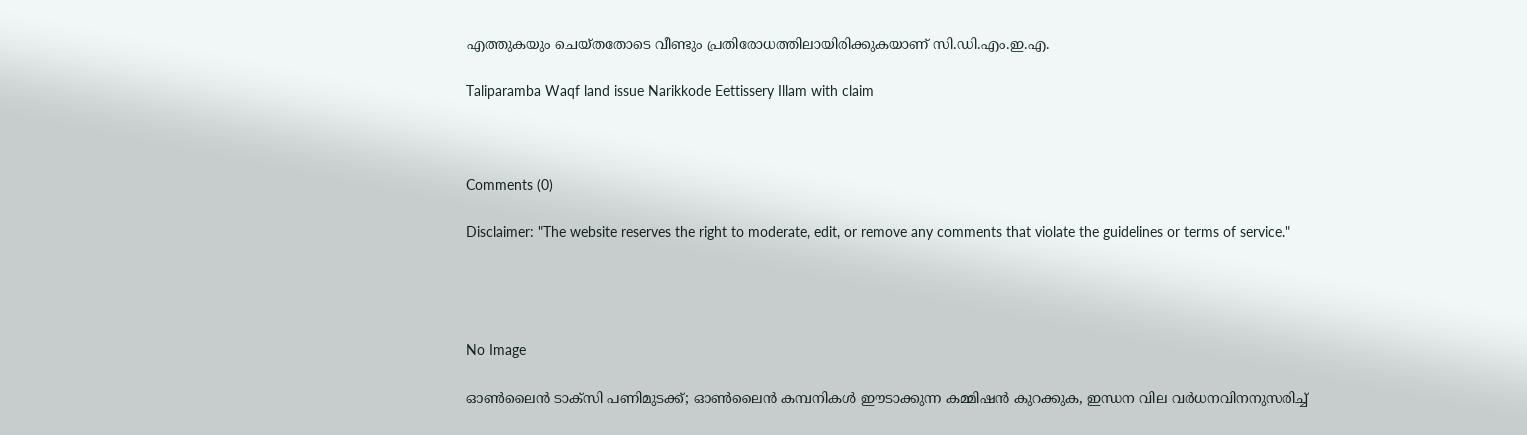എത്തുകയും ചെയ്തതോടെ വീണ്ടും പ്രതിരോധത്തിലായിരിക്കുകയാണ് സി.ഡി.എം.ഇ.എ.

Taliparamba Waqf land issue Narikkode Eettissery Illam with claim



Comments (0)

Disclaimer: "The website reserves the right to moderate, edit, or remove any comments that violate the guidelines or terms of service."




No Image

ഓൺലൈൻ ടാക്സി പണിമുടക്ക്; ഓൺലൈൻ കമ്പനികൾ ഈടാക്കുന്ന കമ്മിഷൻ കുറക്കുക, ഇന്ധന വില വർധനവിനനുസരിച്ച്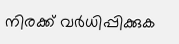നിരക്ക് വർധിപ്പിക്കുക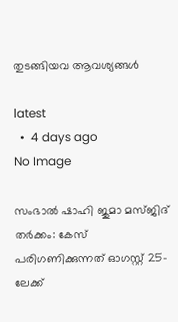തുടങ്ങിയവ ആവശ്യങ്ങൾ

latest
  •  4 days ago
No Image

സംഭാൽ ഷാഹി ജുമാ മസ്ജിദ് തർക്കം: കേസ് പരിഗണിക്കുന്നത് ഓഗസ്റ്റ് 25-ലേക്ക്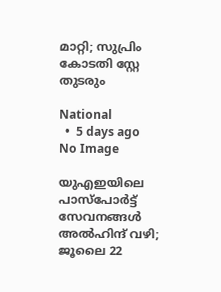മാറ്റി; സുപ്രിം കോടതി സ്റ്റേ തുടരും

National
  •  5 days ago
No Image

യുഎഇയിലെ പാസ്പോർട്ട് സേവനങ്ങൾ അൽഹിന്ദ് വഴി; ജൂലൈ 22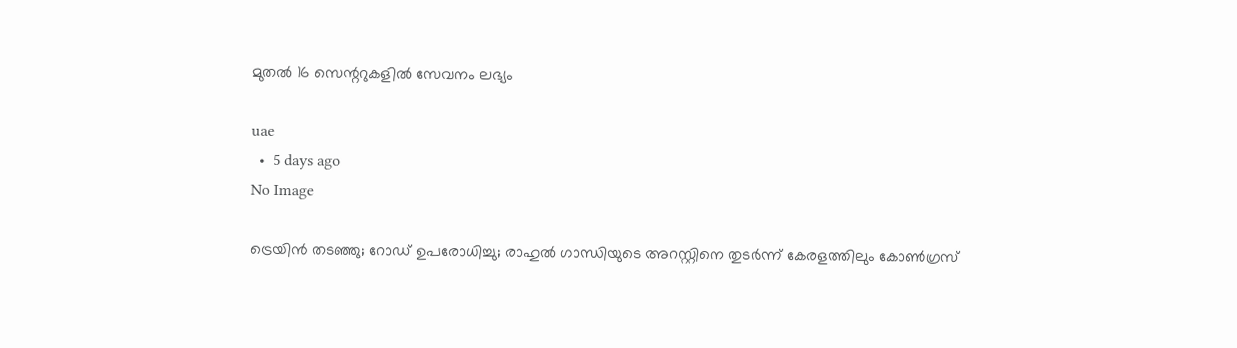മുതൽ 16 സെന്ററുകളിൽ സേവനം ലഭ്യം

uae
  •  5 days ago
No Image

ട്രെയിന്‍ തടഞ്ഞു; റോഡ് ഉപരോധിച്ചു; രാഹുല്‍ ഗാന്ധിയുടെ അറസ്റ്റിനെ തുടര്‍ന്ന് കേരളത്തിലും കോണ്‍ഗ്രസ്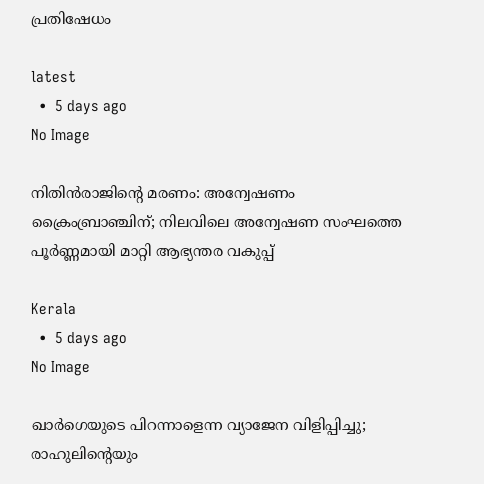പ്രതിഷേധം

latest
  •  5 days ago
No Image

നിതിൻരാജിന്റെ മരണം: അന്വേഷണം ക്രൈംബ്രാഞ്ചിന്; നിലവിലെ അന്വേഷണ സംഘത്തെ പൂർണ്ണമായി മാറ്റി ആഭ്യന്തര വകുപ്പ്

Kerala
  •  5 days ago
No Image

ഖാർഗെയുടെ പിറന്നാളെന്ന വ്യാജേന വിളിപ്പിച്ചു; രാഹുലിന്റെയും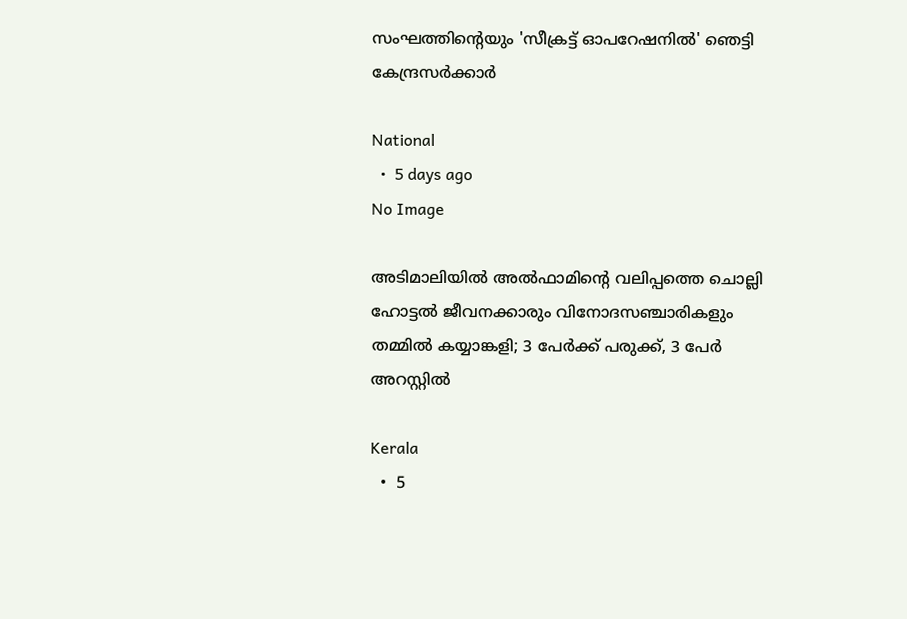സംഘത്തിന്റെയും 'സീക്രട്ട് ഓപറേഷനിൽ' ഞെട്ടി കേന്ദ്രസർക്കാർ

National
  •  5 days ago
No Image

അടിമാലിയിൽ അൽഫാമിന്റെ വലിപ്പത്തെ ചൊല്ലി ഹോട്ടൽ ജീവനക്കാരും വിനോദസഞ്ചാരികളും തമ്മിൽ കയ്യാങ്കളി; 3 പേർക്ക് പരുക്ക്, 3 പേർ അറസ്റ്റിൽ

Kerala
  •  5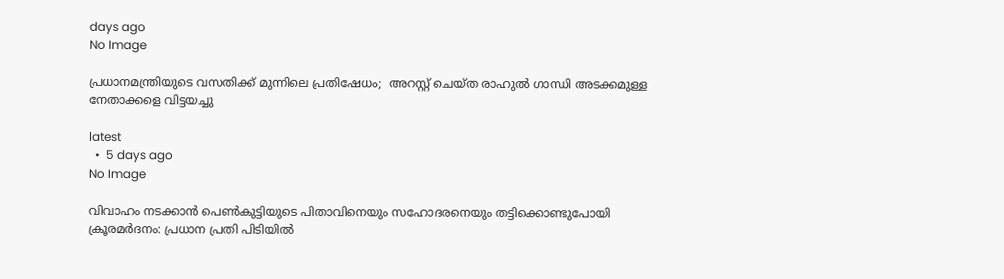days ago
No Image

പ്രധാനമന്ത്രിയുടെ വസതിക്ക് മുന്നിലെ പ്രതിഷേധം;  അറസ്റ്റ് ചെയ്ത രാഹുല്‍ ഗാന്ധി അടക്കമുള്ള നേതാക്കളെ വിട്ടയച്ചു

latest
  •  5 days ago
No Image

വിവാഹം നടക്കാൻ പെൺകുട്ടിയുടെ പിതാവിനെയും സഹോദരനെയും തട്ടിക്കൊണ്ടുപോയി ക്രൂരമർദനം: പ്രധാന പ്രതി പിടിയിൽ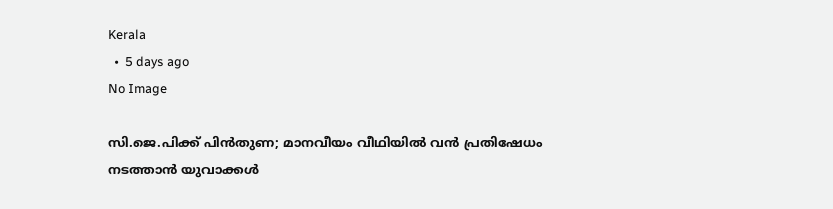Kerala
  •  5 days ago
No Image

സി.ജെ.പിക്ക് പിന്‍തുണ; മാനവീയം വീഥിയില്‍ വന്‍ പ്രതിഷേധം നടത്താന്‍ യുവാക്കള്‍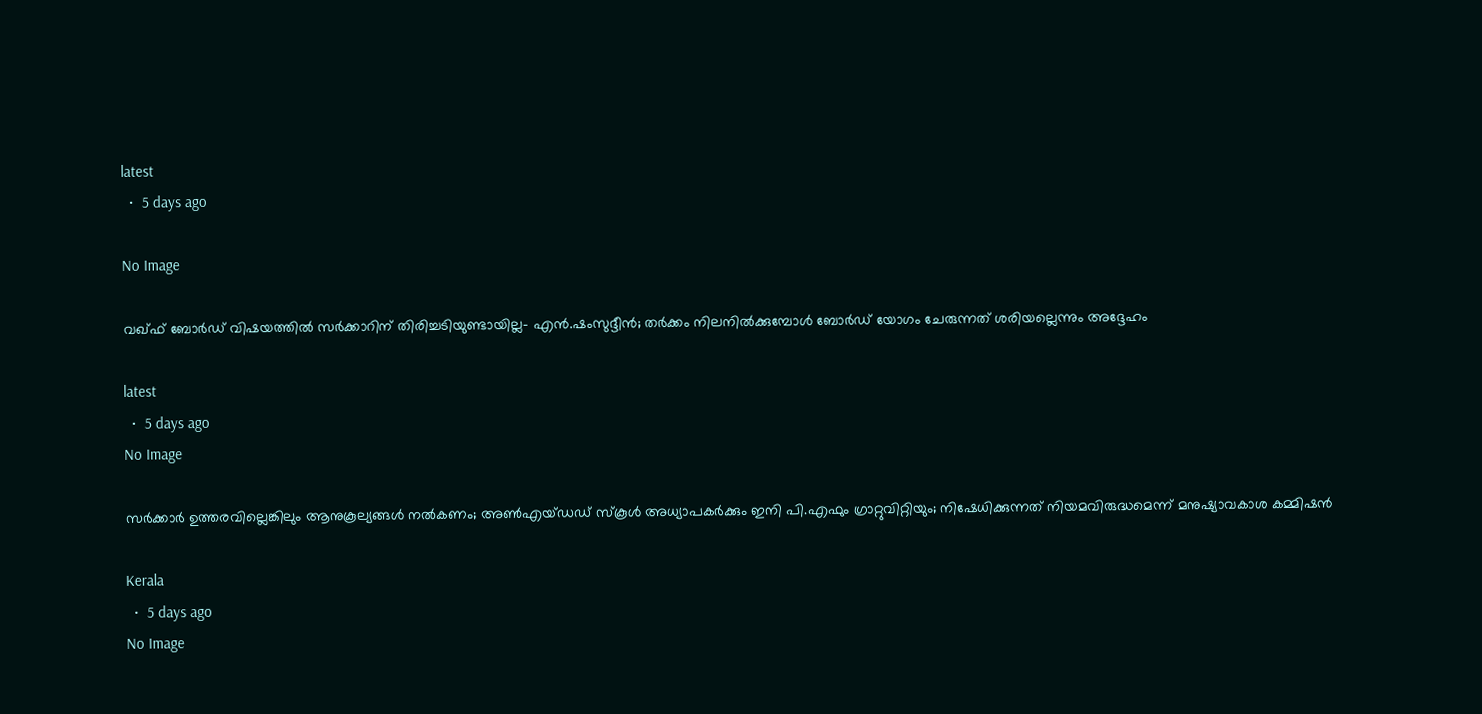latest
  •  5 days ago

No Image

വഖ്ഫ് ബോർഡ് വിഷയത്തിൽ സർക്കാറിന് തിരിച്ചടിയുണ്ടായില്ല- എൻ.ഷംസുദ്ദീൻ; തർക്കം നിലനിൽക്കുമ്പോൾ ബോർ‍ഡ് യോഗം ചേരുന്നത് ശരിയല്ലെന്നും അദ്ദേഹം

latest
  •  5 days ago
No Image

സർക്കാർ ഉത്തരവില്ലെങ്കിലും ആനുകൂല്യങ്ങൾ നൽകണം; അൺഎയ്ഡഡ് സ്കൂൾ അധ്യാപകർക്കും ഇനി പി.എഫും ഗ്രാറ്റുവിറ്റിയും; നിഷേധിക്കുന്നത് നിയമവിരുദ്ധമെന്ന് മനുഷ്യാവകാശ കമ്മിഷൻ

Kerala
  •  5 days ago
No Image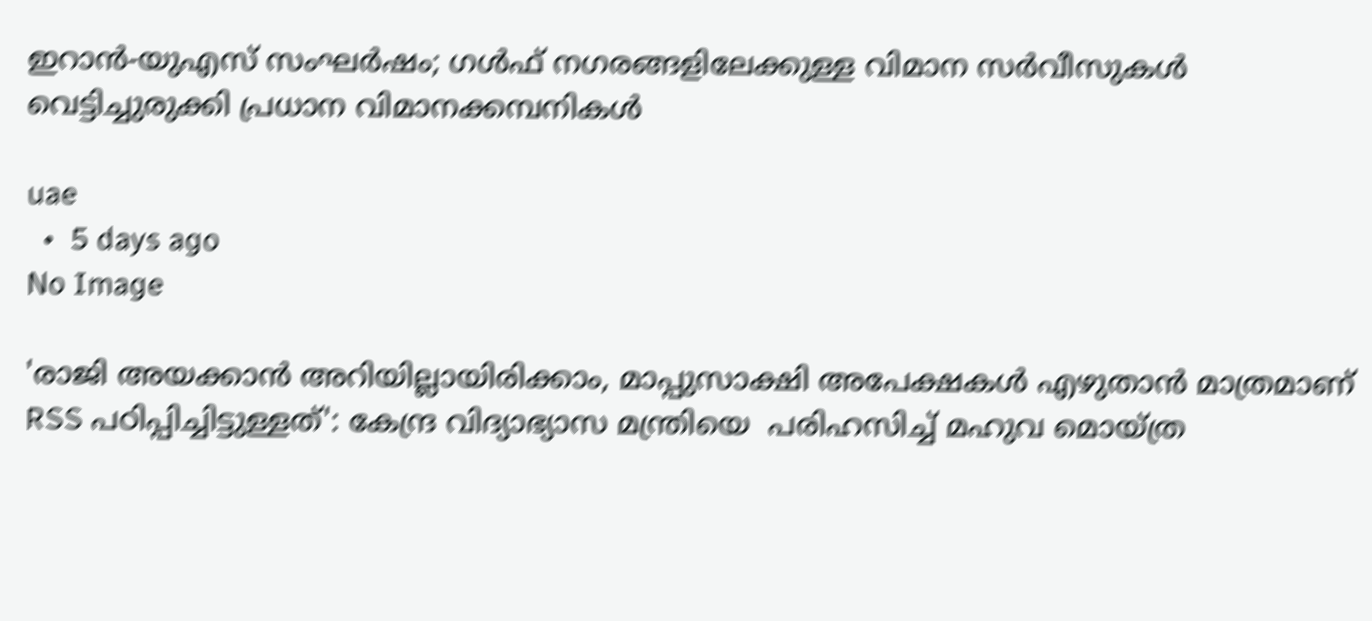ഇറാൻ-യുഎസ് സംഘർഷം; ഗൾഫ് നഗരങ്ങളിലേക്കുള്ള വിമാന സർവീസുകൾ വെട്ടിച്ചുരുക്കി പ്രധാന വിമാനക്കമ്പനികൾ

uae
  •  5 days ago
No Image

'രാജി അയക്കാൻ അറിയില്ലായിരിക്കാം, മാപ്പുസാക്ഷി അപേക്ഷകൾ എഴുതാൻ മാത്രമാണ് RSS പഠിപ്പിച്ചിട്ടുള്ളത്': കേന്ദ്ര വിദ്യാഭ്യാസ മന്ത്രിയെ  പരിഹസിച്ച് മഹുവ മൊയ്ത്ര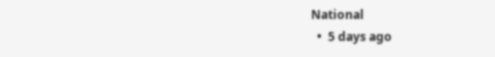National
  •  5 days ago